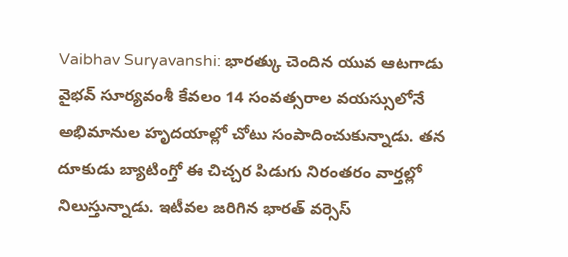Vaibhav Suryavanshi: భారత్కు చెందిన యువ ఆటగాడు వైభవ్ సూర్యవంశీ కేవలం 14 సంవత్సరాల వయస్సులోనే అభిమానుల హృదయాల్లో చోటు సంపాదించుకున్నాడు. తన దూకుడు బ్యాటింగ్తో ఈ చిచ్చర పిడుగు నిరంతరం వార్తల్లో నిలుస్తున్నాడు. ఇటీవల జరిగిన భారత్ వర్సెస్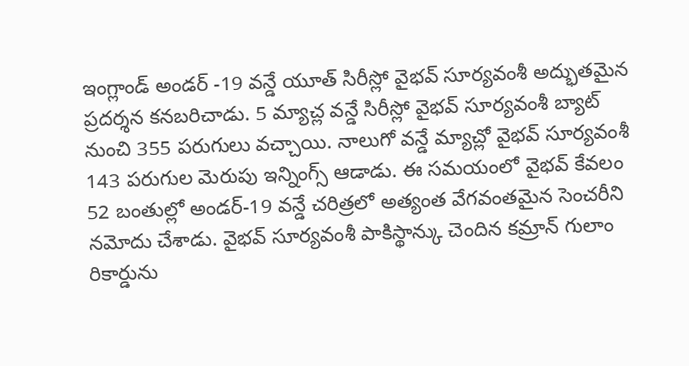ఇంగ్లాండ్ అండర్ -19 వన్డే యూత్ సిరీస్లో వైభవ్ సూర్యవంశీ అద్భుతమైన ప్రదర్శన కనబరిచాడు. 5 మ్యాచ్ల వన్డే సిరీస్లో వైభవ్ సూర్యవంశీ బ్యాట్ నుంచి 355 పరుగులు వచ్చాయి. నాలుగో వన్డే మ్యాచ్లో వైభవ్ సూర్యవంశీ 143 పరుగుల మెరుపు ఇన్నింగ్స్ ఆడాడు. ఈ సమయంలో వైభవ్ కేవలం 52 బంతుల్లో అండర్-19 వన్డే చరిత్రలో అత్యంత వేగవంతమైన సెంచరీని నమోదు చేశాడు. వైభవ్ సూర్యవంశీ పాకిస్థాన్కు చెందిన కమ్రాన్ గులాం రికార్డును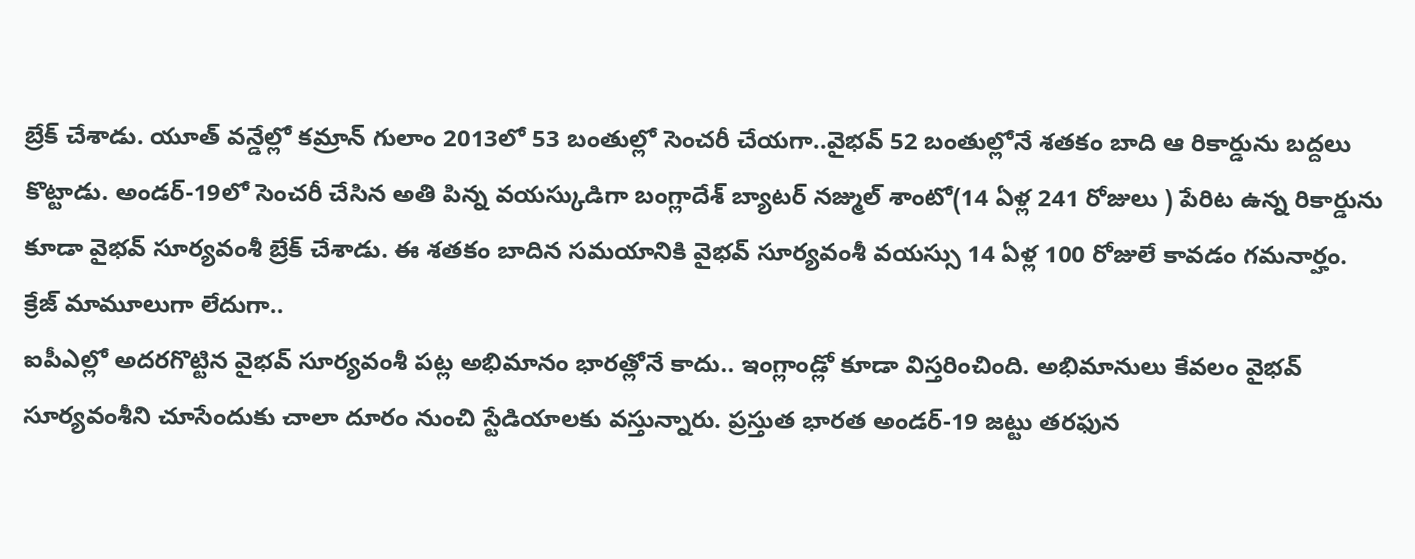బ్రేక్ చేశాడు. యూత్ వన్డేల్లో కమ్రాన్ గులాం 2013లో 53 బంతుల్లో సెంచరీ చేయగా..వైభవ్ 52 బంతుల్లోనే శతకం బాది ఆ రికార్డును బద్దలు కొట్టాడు. అండర్-19లో సెంచరీ చేసిన అతి పిన్న వయస్కుడిగా బంగ్లాదేశ్ బ్యాటర్ నజ్ముల్ శాంటో(14 ఏళ్ల 241 రోజులు ) పేరిట ఉన్న రికార్డును కూడా వైభవ్ సూర్యవంశీ బ్రేక్ చేశాడు. ఈ శతకం బాదిన సమయానికి వైభవ్ సూర్యవంశీ వయస్సు 14 ఏళ్ల 100 రోజులే కావడం గమనార్హం.
క్రేజ్ మామూలుగా లేదుగా..
ఐపీఎల్లో అదరగొట్టిన వైభవ్ సూర్యవంశీ పట్ల అభిమానం భారత్లోనే కాదు.. ఇంగ్లాండ్లో కూడా విస్తరించింది. అభిమానులు కేవలం వైభవ్ సూర్యవంశీని చూసేందుకు చాలా దూరం నుంచి స్టేడియాలకు వస్తున్నారు. ప్రస్తుత భారత అండర్-19 జట్టు తరఫున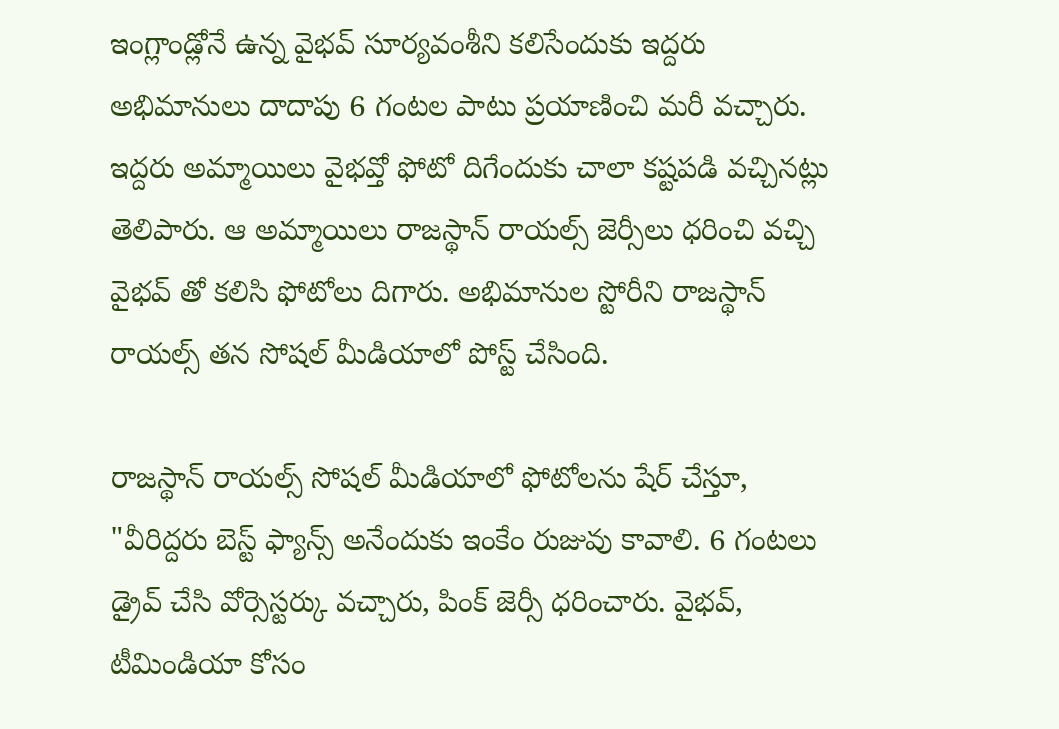ఇంగ్లాండ్లోనే ఉన్న వైభవ్ సూర్యవంశీని కలిసేందుకు ఇద్దరు అభిమానులు దాదాపు 6 గంటల పాటు ప్రయాణించి మరీ వచ్చారు. ఇద్దరు అమ్మాయిలు వైభవ్తో ఫోటో దిగేందుకు చాలా కష్టపడి వచ్చినట్లు తెలిపారు. ఆ అమ్మాయిలు రాజస్థాన్ రాయల్స్ జెర్సీలు ధరించి వచ్చి వైభవ్ తో కలిసి ఫోటోలు దిగారు. అభిమానుల స్టోరీని రాజస్థాన్ రాయల్స్ తన సోషల్ మీడియాలో పోస్ట్ చేసింది.

రాజస్థాన్ రాయల్స్ సోషల్ మీడియాలో ఫోటోలను షేర్ చేస్తూ, "వీరిద్దరు బెస్ట్ ఫ్యాన్స్ అనేందుకు ఇంకేం రుజువు కావాలి. 6 గంటలు డ్రైవ్ చేసి వోర్సెస్టర్కు వచ్చారు, పింక్ జెర్సీ ధరించారు. వైభవ్, టీమిండియా కోసం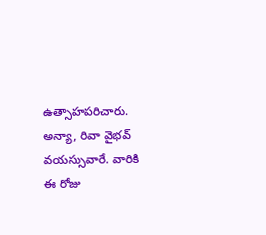ఉత్సాహపరిచారు. అన్యా, రివా వైభవ్ వయస్సువారే. వారికి ఈ రోజు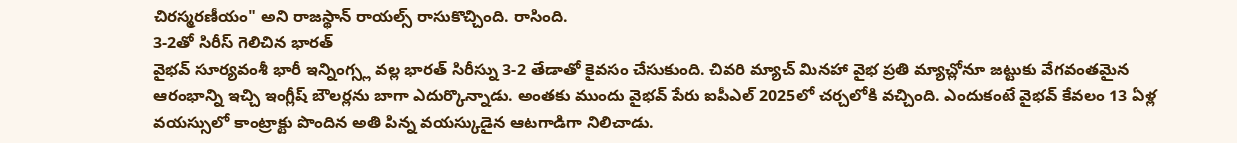చిరస్మరణీయం" అని రాజస్థాన్ రాయల్స్ రాసుకొచ్చింది. రాసింది.
3-2తో సిరీస్ గెలిచిన భారత్
వైభవ్ సూర్యవంశీ భారీ ఇన్నింగ్స్ల వల్ల భారత్ సిరీస్ను 3-2 తేడాతో కైవసం చేసుకుంది. చివరి మ్యాచ్ మినహా వైభ ప్రతి మ్యాచ్లోనూ జట్టుకు వేగవంతమైన ఆరంభాన్ని ఇచ్చి ఇంగ్లీష్ బౌలర్లను బాగా ఎదుర్కొన్నాడు. అంతకు ముందు వైభవ్ పేరు ఐపీఎల్ 2025లో చర్చలోకి వచ్చింది. ఎందుకంటే వైభవ్ కేవలం 13 ఏళ్ల వయస్సులో కాంట్రాక్టు పొందిన అతి పిన్న వయస్కుడైన ఆటగాడిగా నిలిచాడు.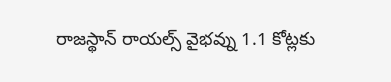రాజస్థాన్ రాయల్స్ వైభవ్ను 1.1 కోట్లకు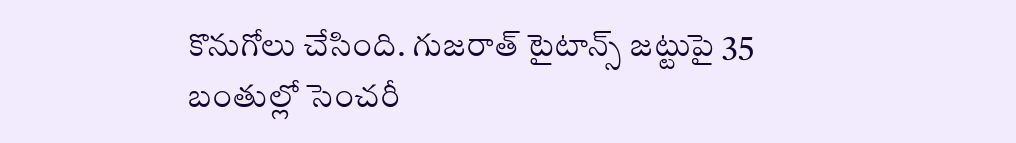కొనుగోలు చేసింది. గుజరాత్ టైటాన్స్ జట్టుపై 35 బంతుల్లో సెంచరీ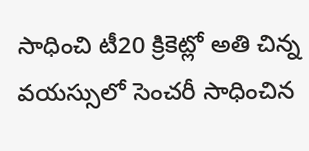సాధించి టీ20 క్రికెట్లో అతి చిన్న వయస్సులో సెంచరీ సాధించిన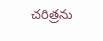చరిత్రను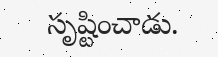సృష్టించాడు.